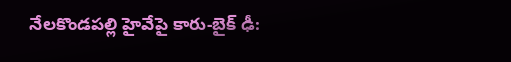నేలకొండపల్లి హైవేపై కారు-బైక్ ఢీ: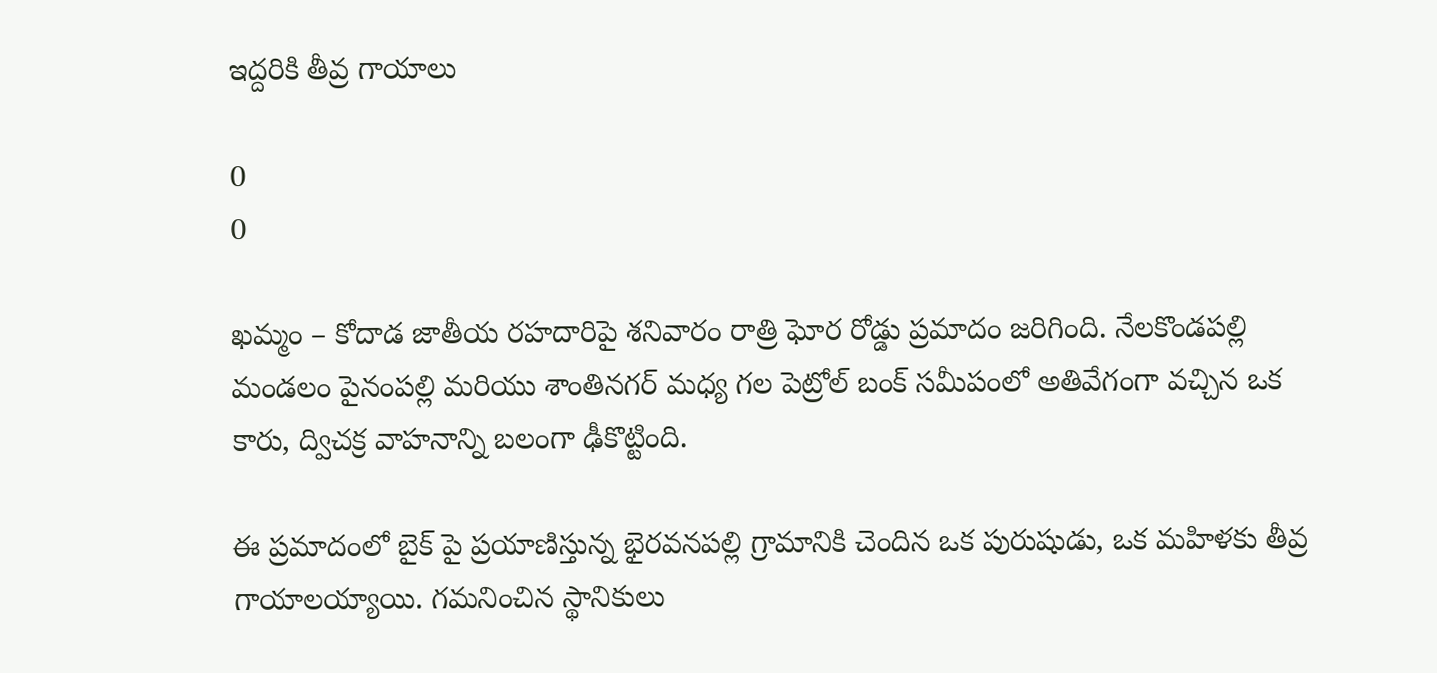ఇద్దరికి తీవ్ర గాయాలు

0
0

ఖమ్మం – కోదాడ జాతీయ రహదారిపై శనివారం రాత్రి ఘోర రోడ్డు ప్రమాదం జరిగింది. నేలకొండపల్లి మండలం పైనంపల్లి మరియు శాంతినగర్ మధ్య గల పెట్రోల్ బంక్ సమీపంలో అతివేగంగా వచ్చిన ఒక కారు, ద్విచక్ర వాహనాన్ని బలంగా ఢీకొట్టింది.

ఈ ప్రమాదంలో బైక్ పై ప్రయాణిస్తున్న భైరవనపల్లి గ్రామానికి చెందిన ఒక పురుషుడు, ఒక మహిళకు తీవ్ర గాయాలయ్యాయి. గమనించిన స్థానికులు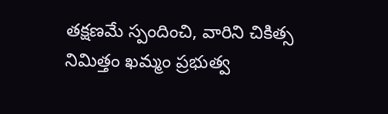తక్షణమే స్పందించి, వారిని చికిత్స నిమిత్తం ఖమ్మం ప్రభుత్వ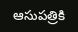ఆసుపత్రికి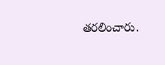తరలించారు.